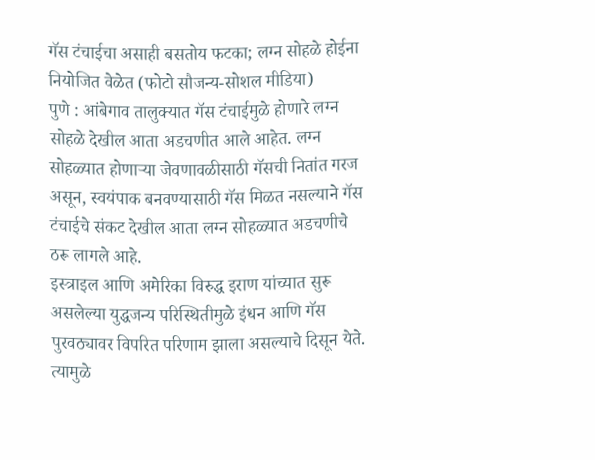गॅस टंचाईचा असाही बसतोय फटका; लग्न सोहळे होईना नियोजित वेळेत (फोटो सौजन्य-सोशल मीडिया)
पुणे : आंबेगाव तालुक्यात गॅस टंचाईमुळे होणारे लग्न सोहळे देखील आता अडचणीत आले आहेत. लग्न सोहळ्यात होणाऱ्या जेवणावळीसाठी गॅसची नितांत गरज असून, स्वयंपाक बनवण्यासाठी गॅस मिळत नसल्याने गॅस टंचाईचे संकट देखील आता लग्न सोहळ्यात अडचणीचे ठरू लागले आहे.
इस्त्राइल आणि अमेरिका विरुद्ध इराण यांच्यात सुरू असलेल्या युद्धजन्य परिस्थितीमुळे इंधन आणि गॅस पुरवठ्यावर विपरित परिणाम झाला असल्याचे दिसून येते. त्यामुळे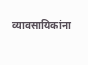व्यावसायिकांना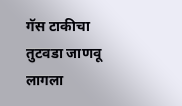गॅस टाकीचा तुटवडा जाणवू लागला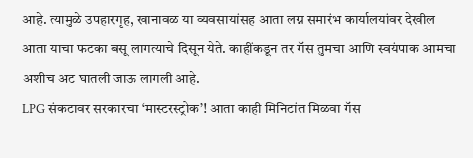आहे. त्यामुळे उपहारगृह, खानावळ या व्यवसायांसह आता लग्न समारंभ कार्यालयांवर देखील आता याचा फटका बसू लागत्याचे दिसून येते. काहींकडून तर गॅस तुमचा आणि स्वयंपाक आमचा अशीच अट घातली जाऊ लागली आहे.
LPG संकटावर सरकारचा ‘मास्टरस्ट्रोक’! आता काही मिनिटांत मिळवा गॅस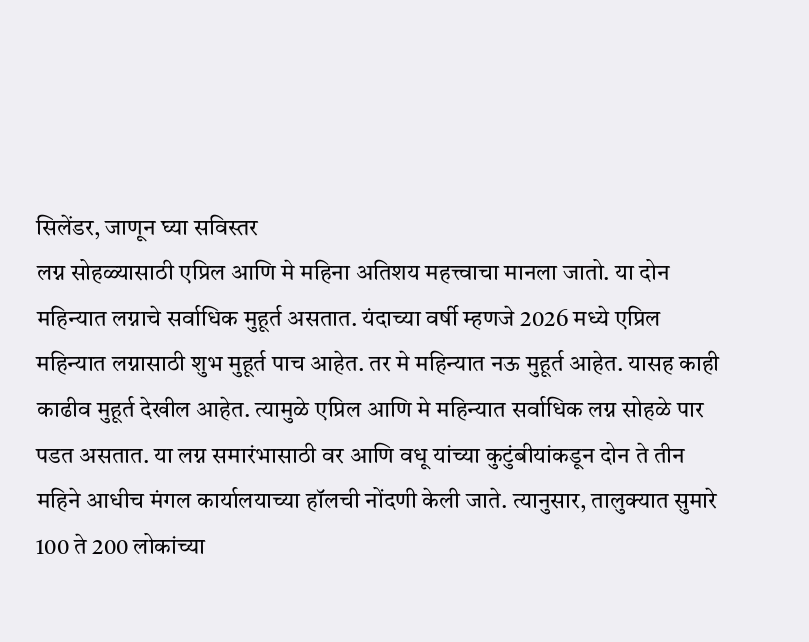सिलेंडर, जाणून घ्या सविस्तर
लग्न सोहळ्यासाठी एप्रिल आणि मे महिना अतिशय महत्त्वाचा मानला जातो. या दोन महिन्यात लग्नाचे सर्वाधिक मुहूर्त असतात. यंदाच्या वर्षी म्हणजे 2026 मध्ये एप्रिल महिन्यात लग्नासाठी शुभ मुहूर्त पाच आहेत. तर मे महिन्यात नऊ मुहूर्त आहेत. यासह काही काढीव मुहूर्त देखील आहेत. त्यामुळे एप्रिल आणि मे महिन्यात सर्वाधिक लग्न सोहळे पार पडत असतात. या लग्न समारंभासाठी वर आणि वधू यांच्या कुटुंबीयांकडून दोन ते तीन महिने आधीच मंगल कार्यालयाच्या हॉलची नोंदणी केली जाते. त्यानुसार, तालुक्यात सुमारे 100 ते 200 लोकांच्या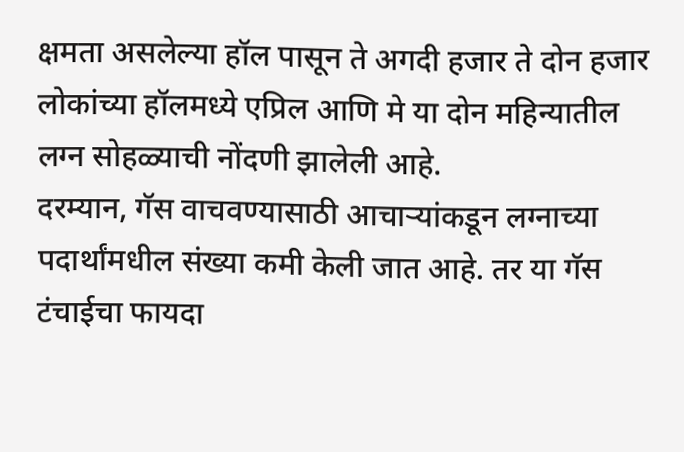क्षमता असलेल्या हॉल पासून ते अगदी हजार ते दोन हजार लोकांच्या हॉलमध्ये एप्रिल आणि मे या दोन महिन्यातील लग्न सोहळ्याची नोंदणी झालेली आहे.
दरम्यान, गॅस वाचवण्यासाठी आचाऱ्यांकडून लग्नाच्या पदार्थांमधील संख्या कमी केली जात आहे. तर या गॅस टंचाईचा फायदा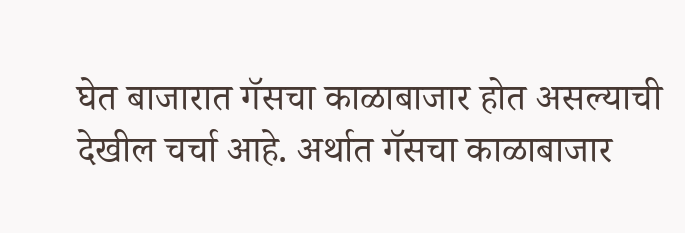घेत बाजारात गॅसचा काळाबाजार होत असल्याची देखील चर्चा आहे. अर्थात गॅसचा काळाबाजार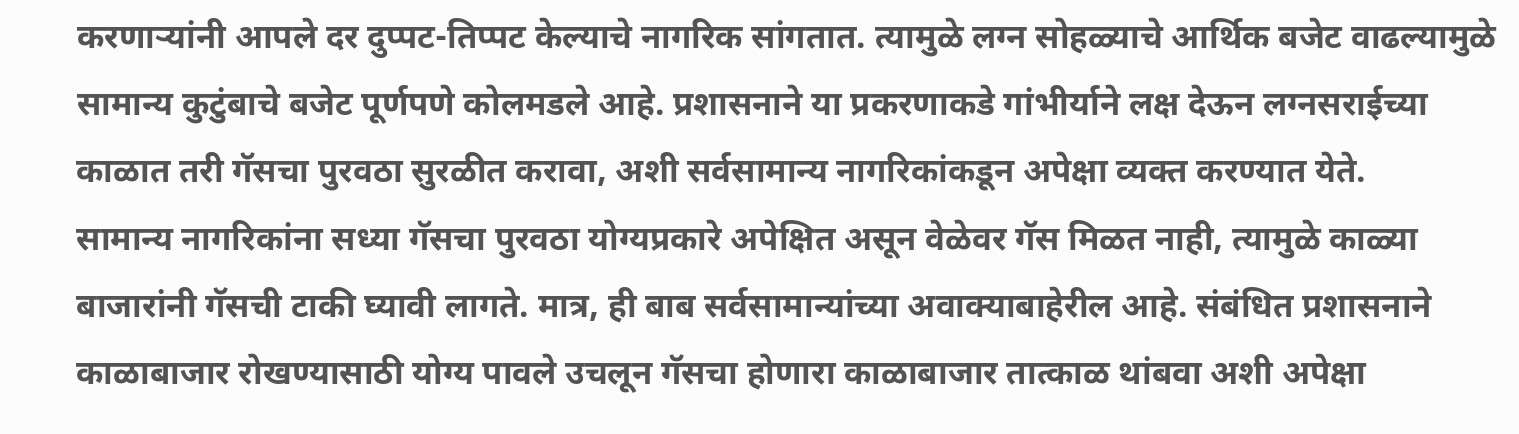करणाऱ्यांनी आपले दर दुप्पट-तिप्पट केल्याचे नागरिक सांगतात. त्यामुळे लग्न सोहळ्याचे आर्थिक बजेट वाढल्यामुळे सामान्य कुटुंबाचे बजेट पूर्णपणे कोलमडले आहे. प्रशासनाने या प्रकरणाकडे गांभीर्याने लक्ष देऊन लग्नसराईच्या काळात तरी गॅसचा पुरवठा सुरळीत करावा, अशी सर्वसामान्य नागरिकांकडून अपेक्षा व्यक्त करण्यात येते.
सामान्य नागरिकांना सध्या गॅसचा पुरवठा योग्यप्रकारे अपेक्षित असून वेळेवर गॅस मिळत नाही, त्यामुळे काळ्या बाजारांनी गॅसची टाकी घ्यावी लागते. मात्र, ही बाब सर्वसामान्यांच्या अवाक्याबाहेरील आहे. संबंधित प्रशासनाने काळाबाजार रोखण्यासाठी योग्य पावले उचलून गॅसचा होणारा काळाबाजार तात्काळ थांबवा अशी अपेक्षा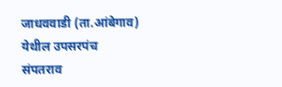जाधववाडी (ता.आंबेगाव) येथील उपसरपंच संपतराव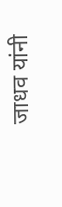जाधव यांनी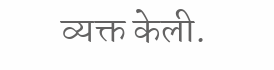व्यक्त केली.